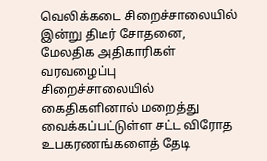வெலிக்கடை சிறைச்சாலையில் இன்று திடீர் சோதனை, மேலதிக அதிகாரிகள் வரவழைப்பு
சிறைச்சாலையில் கைதிகளினால் மறைத்து வைக்கப்பட்டுள்ள சட்ட விரோத உபகரணங்களைத் தேடி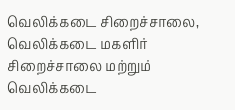வெலிக்கடை சிறைச்சாலை, வெலிக்கடை மகளிர் சிறைச்சாலை மற்றும் வெலிக்கடை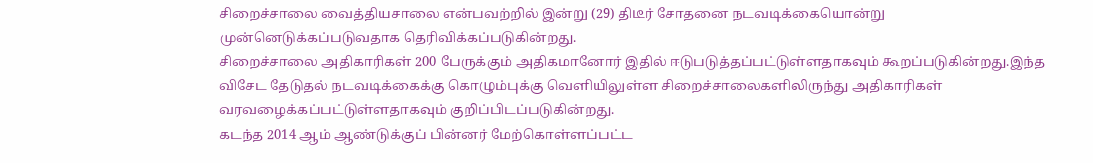சிறைச்சாலை வைத்தியசாலை என்பவற்றில் இன்று (29) திடீர் சோதனை நடவடிக்கையொன்று முன்னெடுக்கப்படுவதாக தெரிவிக்கப்படுகின்றது.
சிறைச்சாலை அதிகாரிகள் 200 பேருக்கும் அதிகமானோர் இதில் ஈடுபடுத்தப்பட்டுள்ளதாகவும் கூறப்படுகின்றது.இந்த விசேட தேடுதல் நடவடிக்கைக்கு கொழும்புக்கு வெளியிலுள்ள சிறைச்சாலைகளிலிருந்து அதிகாரிகள் வரவழைக்கப்பட்டுள்ளதாகவும் குறிப்பிடப்படுகின்றது.
கடந்த 2014 ஆம் ஆண்டுக்குப் பின்னர் மேற்கொள்ளப்பட்ட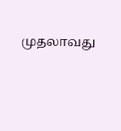முதலாவது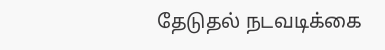தேடுதல் நடவடிக்கை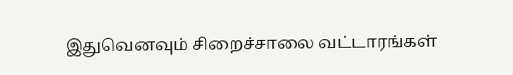இதுவெனவும் சிறைச்சாலை வட்டாரங்கள்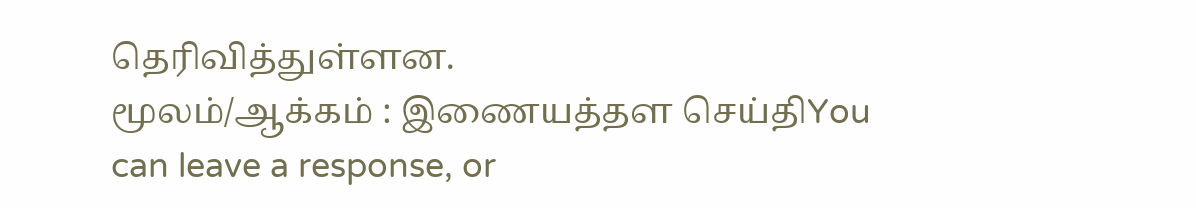தெரிவித்துள்ளன.
மூலம்/ஆக்கம் : இணையத்தள செய்திYou can leave a response, or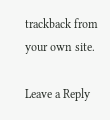trackback from your own site.

Leave a Reply